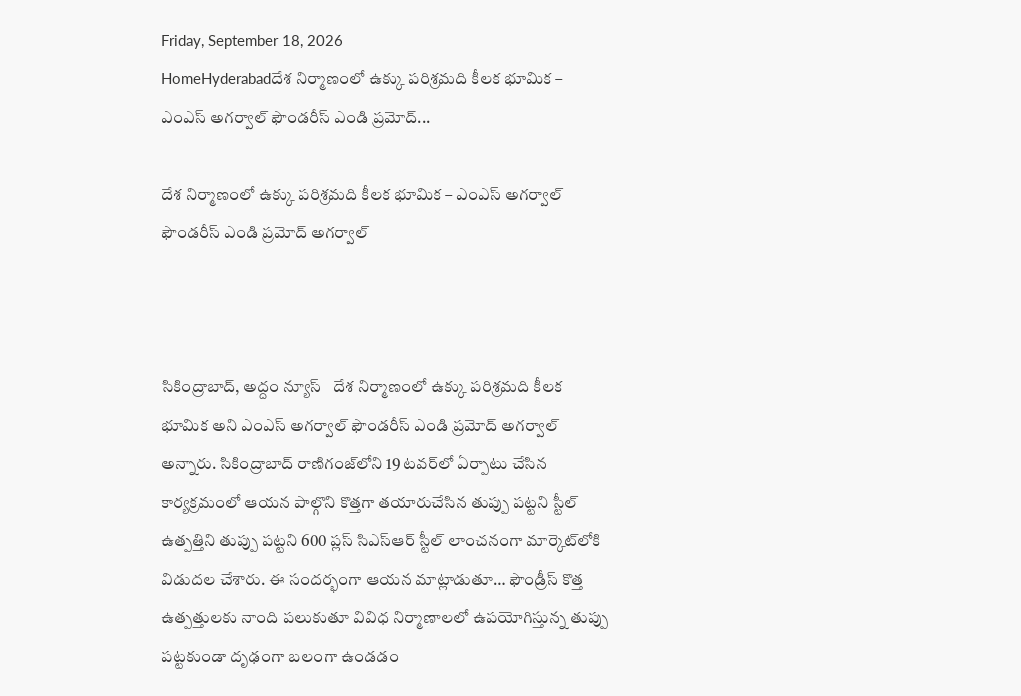Friday, September 18, 2026
HomeHyderabadదేశ నిర్మాణంలో ఉక్కు పరిశ్రమది కీలక భూమిక – ఎంఎస్ అగర్వాల్ ఫౌండరీస్ ఎండి ప్రమోద్...

దేశ నిర్మాణంలో ఉక్కు పరిశ్రమది కీలక భూమిక – ఎంఎస్ అగర్వాల్ ఫౌండరీస్ ఎండి ప్రమోద్ అగర్వాల్



సికింద్రాబాద్, అద్దం న్యూస్   దేశ నిర్మాణంలో ఉక్కు పరిశ్రమది కీలక భూమిక అని ఎంఎస్ అగర్వాల్ ఫౌండరీస్ ఎండి ప్రమోద్ అగర్వాల్ అన్నారు. సికింద్రాబాద్ రాణిగంజ్‌లోని 19 టవర్‌లో ఏర్పాటు చేసిన కార్యక్రమంలో ఆయన పాల్గొని కొత్తగా తయారుచేసిన తుప్పు పట్టని స్టీల్ ఉత్పత్తిని తుప్పు పట్టని 600 ప్లస్ సిఎస్ఆర్ స్టీల్ లాంచనంగా మార్కెట్‌లోకి విడుదల చేశారు. ఈ సందర్భంగా ఆయన మాట్లాడుతూ… ఫౌండ్రీస్ కొత్త ఉత్పత్తులకు నాంది పలుకుతూ వివిధ నిర్మాణాలలో ఉపయోగిస్తున్న తుప్పు పట్టకుండా దృఢంగా బలంగా ఉండడం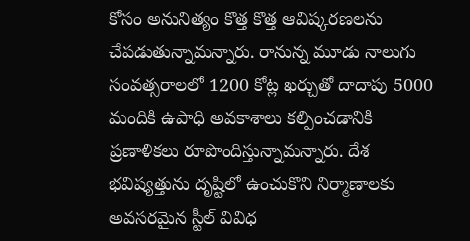కోసం అనునిత్యం కొత్త కొత్త ఆవిష్కరణలను చేపడుతున్నామన్నారు. రానున్న మూడు నాలుగు సంవత్సరాలలో 1200 కోట్ల ఖర్చుతో దాదాపు 5000 మందికి ఉపాధి అవకాశాలు కల్పించడానికి ప్రణాళికలు రూపొందిస్తున్నామన్నారు. దేశ భవిష్యత్తును దృష్టిలో ఉంచుకొని నిర్మాణాలకు అవసరమైన స్టీల్ వివిధ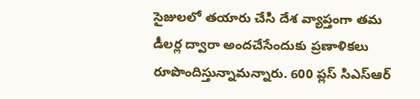సైజులలో తయారు చేసి దేశ వ్యాప్తంగా తమ డీలర్ల ద్వారా అంద‌చేసేందుకు ప్రణాళికలు రూపొందిస్తున్నామన్నారు. 600 ప్లస్ సిఎస్ఆర్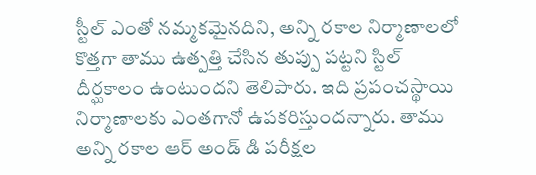స్టీల్ ఎంతో నమ్మకమైనదిని, అన్ని రకాల నిర్మాణాలలో కొత్తగా తాము ఉత్పత్తి చేసిన తుప్పు పట్టని స్టిల్ దీర్ఘకాలం ఉంటుందని తెలిపారు. ఇది ప్రపంచస్థాయి నిర్మాణాలకు ఎంతగానో ఉపకరిస్తుందన్నారు. తాము అన్ని రకాల ఆర్ అండ్ డి పరీక్షల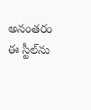అనంతరం ఈ స్టీల్‌ను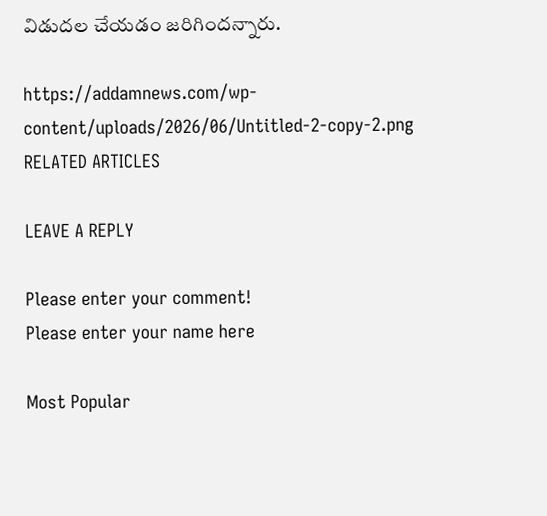విడుదల చేయడం జరిగిందన్నారు.

https://addamnews.com/wp-content/uploads/2026/06/Untitled-2-copy-2.png
RELATED ARTICLES

LEAVE A REPLY

Please enter your comment!
Please enter your name here

Most Popular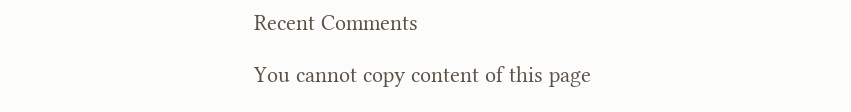Recent Comments

You cannot copy content of this page